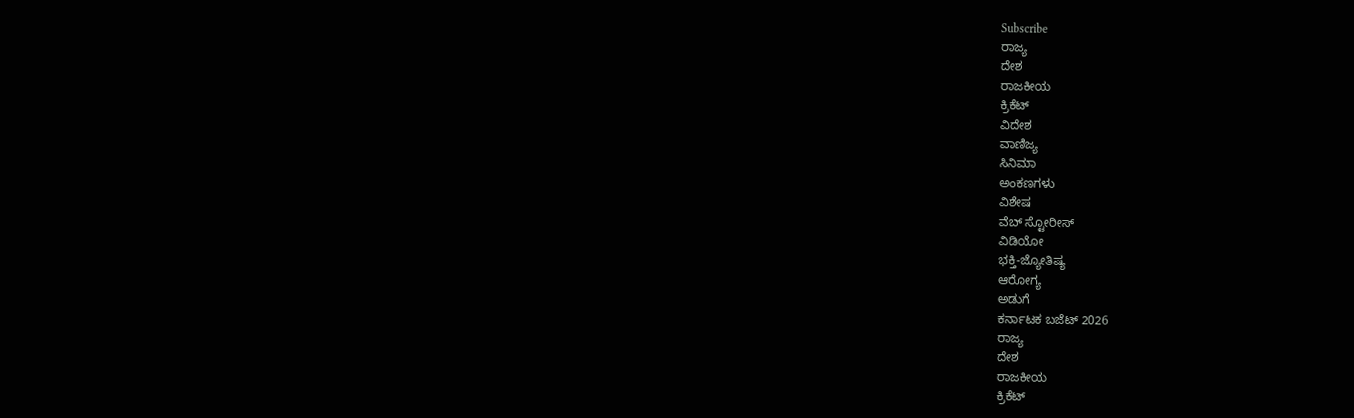Subscribe
ರಾಜ್ಯ
ದೇಶ
ರಾಜಕೀಯ
ಕ್ರಿಕೆಟ್
ವಿದೇಶ
ವಾಣಿಜ್ಯ
ಸಿನಿಮಾ
ಅಂಕಣಗಳು
ವಿಶೇಷ
ವೆಬ್ ಸ್ಟೋರೀಸ್
ವಿಡಿಯೋ
ಭಕ್ತಿ-ಜ್ಯೋತಿಷ್ಯ
ಆರೋಗ್ಯ
ಅಡುಗೆ
ಕರ್ನಾಟಕ ಬಜೆಟ್ 2026
ರಾಜ್ಯ
ದೇಶ
ರಾಜಕೀಯ
ಕ್ರಿಕೆಟ್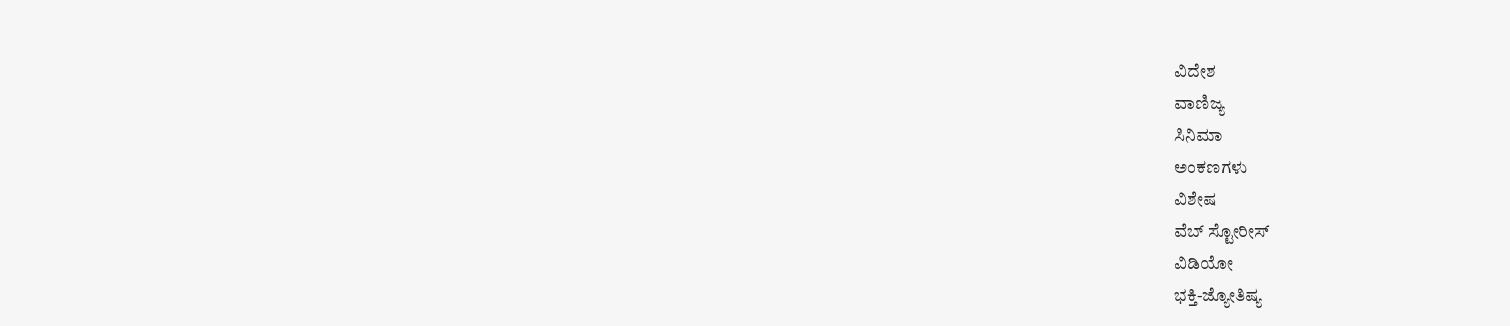ವಿದೇಶ
ವಾಣಿಜ್ಯ
ಸಿನಿಮಾ
ಅಂಕಣಗಳು
ವಿಶೇಷ
ವೆಬ್ ಸ್ಟೋರೀಸ್
ವಿಡಿಯೋ
ಭಕ್ತಿ-ಜ್ಯೋತಿಷ್ಯ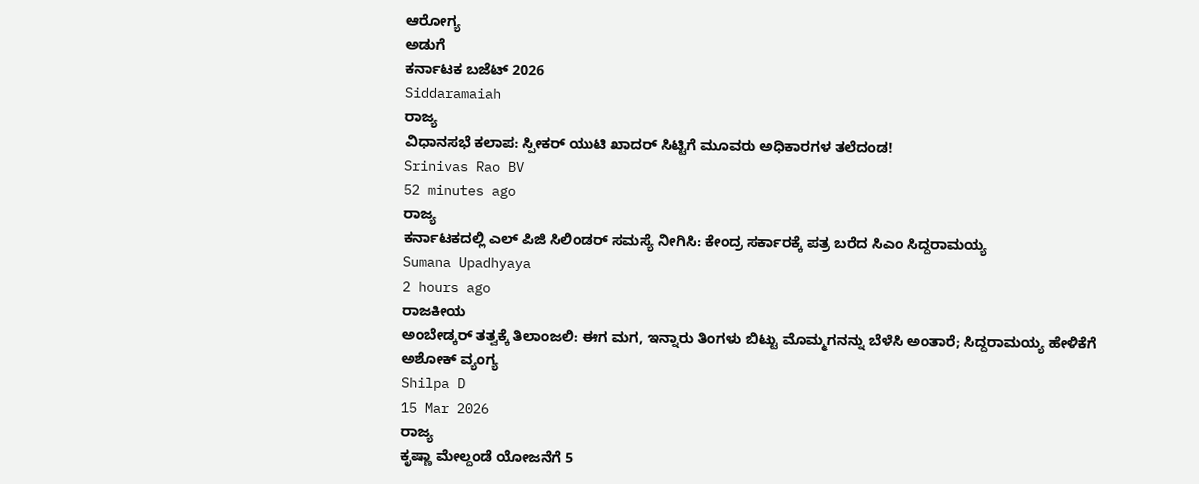ಆರೋಗ್ಯ
ಅಡುಗೆ
ಕರ್ನಾಟಕ ಬಜೆಟ್ 2026
Siddaramaiah
ರಾಜ್ಯ
ವಿಧಾನಸಭೆ ಕಲಾಪ: ಸ್ಪೀಕರ್ ಯುಟಿ ಖಾದರ್ ಸಿಟ್ಟಿಗೆ ಮೂವರು ಅಧಿಕಾರಗಳ ತಲೆದಂಡ!
Srinivas Rao BV
52 minutes ago
ರಾಜ್ಯ
ಕರ್ನಾಟಕದಲ್ಲಿ ಎಲ್ ಪಿಜಿ ಸಿಲಿಂಡರ್ ಸಮಸ್ಯೆ ನೀಗಿಸಿ: ಕೇಂದ್ರ ಸರ್ಕಾರಕ್ಕೆ ಪತ್ರ ಬರೆದ ಸಿಎಂ ಸಿದ್ದರಾಮಯ್ಯ
Sumana Upadhyaya
2 hours ago
ರಾಜಕೀಯ
ಅಂಬೇಡ್ಕರ್ ತತ್ವಕ್ಕೆ ತಿಲಾಂಜಲಿ: ಈಗ ಮಗ, ಇನ್ನಾರು ತಿಂಗಳು ಬಿಟ್ಟು ಮೊಮ್ಮಗನನ್ನು ಬೆಳೆಸಿ ಅಂತಾರೆ; ಸಿದ್ದರಾಮಯ್ಯ ಹೇಳಿಕೆಗೆ ಅಶೋಕ್ ವ್ಯಂಗ್ಯ
Shilpa D
15 Mar 2026
ರಾಜ್ಯ
ಕೃಷ್ಣಾ ಮೇಲ್ದಂಡೆ ಯೋಜನೆಗೆ 5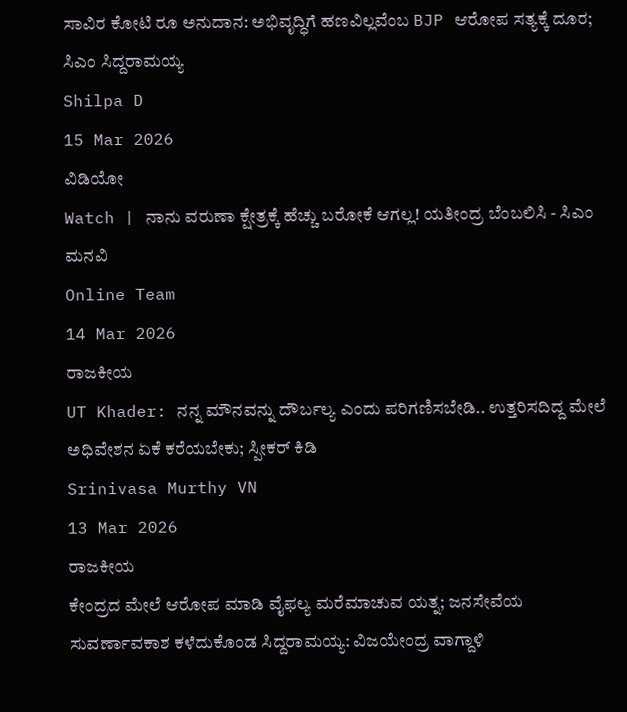ಸಾವಿರ ಕೋಟಿ ರೂ ಅನುದಾನ: ಅಭಿವೃದ್ಧಿಗೆ ಹಣವಿಲ್ಲವೆಂಬ BJP ಆರೋಪ ಸತ್ಯಕ್ಕೆ ದೂರ; ಸಿಎಂ ಸಿದ್ದರಾಮಯ್ಯ
Shilpa D
15 Mar 2026
ವಿಡಿಯೋ
Watch | ನಾನು ವರುಣಾ ಕ್ಷೇತ್ರಕ್ಕೆ ಹೆಚ್ಚು ಬರೋಕೆ ಆಗಲ್ಲ! ಯತೀಂದ್ರ ಬೆಂಬಲಿಸಿ - ಸಿಎಂ ಮನವಿ
Online Team
14 Mar 2026
ರಾಜಕೀಯ
UT Khader: ನನ್ನ ಮೌನವನ್ನು ದೌರ್ಬಲ್ಯ ಎಂದು ಪರಿಗಣಿಸಬೇಡಿ.. ಉತ್ತರಿಸದಿದ್ದ ಮೇಲೆ ಅಧಿವೇಶನ ಏಕೆ ಕರೆಯಬೇಕು; ಸ್ಪೀಕರ್ ಕಿಡಿ
Srinivasa Murthy VN
13 Mar 2026
ರಾಜಕೀಯ
ಕೇಂದ್ರದ ಮೇಲೆ ಆರೋಪ ಮಾಡಿ ವೈಫಲ್ಯ ಮರೆಮಾಚುವ ಯತ್ನ; ಜನಸೇವೆಯ ಸುವರ್ಣಾವಕಾಶ ಕಳೆದುಕೊಂಡ ಸಿದ್ದರಾಮಯ್ಯ: ವಿಜಯೇಂದ್ರ ವಾಗ್ದಾಳಿ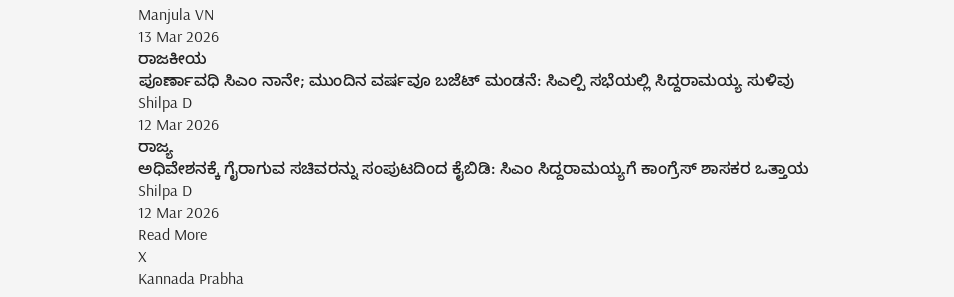Manjula VN
13 Mar 2026
ರಾಜಕೀಯ
ಪೂರ್ಣಾವಧಿ ಸಿಎಂ ನಾನೇ; ಮುಂದಿನ ವರ್ಷವೂ ಬಜೆಟ್ ಮಂಡನೆ: ಸಿಎಲ್ಪಿ ಸಭೆಯಲ್ಲಿ ಸಿದ್ದರಾಮಯ್ಯ ಸುಳಿವು
Shilpa D
12 Mar 2026
ರಾಜ್ಯ
ಅಧಿವೇಶನಕ್ಕೆ ಗೈರಾಗುವ ಸಚಿವರನ್ನು ಸಂಪುಟದಿಂದ ಕೈಬಿಡಿ: ಸಿಎಂ ಸಿದ್ದರಾಮಯ್ಯಗೆ ಕಾಂಗ್ರೆಸ್ ಶಾಸಕರ ಒತ್ತಾಯ
Shilpa D
12 Mar 2026
Read More
X
Kannada Prabha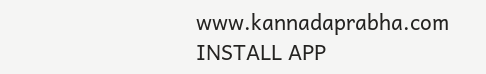www.kannadaprabha.com
INSTALL APP